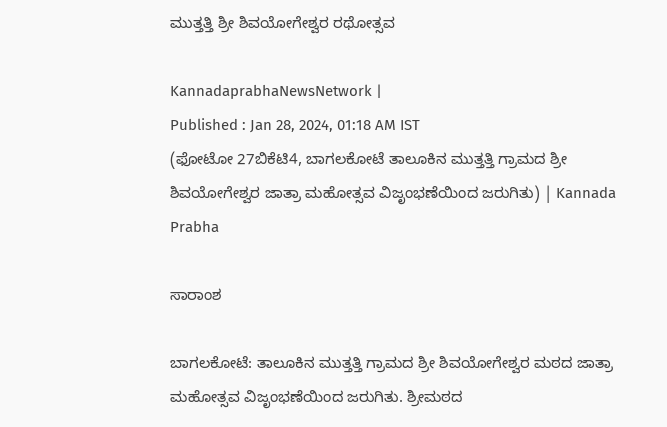ಮುತ್ತತ್ತಿ ಶ್ರೀ ಶಿವಯೋಗೇಶ್ವರ ರಥೋತ್ಸವ

KannadaprabhaNewsNetwork |
Published : Jan 28, 2024, 01:18 AM IST
(ಫೋಟೋ 27ಬಿಕೆಟಿ4, ಬಾಗಲಕೋಟೆ ತಾಲೂಕಿನ ಮುತ್ತತ್ತಿ ಗ್ರಾಮದ ಶ್ರೀ ಶಿವಯೋಗೇಶ್ವರ ಜಾತ್ರಾ ಮಹೋತ್ಸವ ವಿಜೃಂಭಣೆಯಿಂದ ಜರುಗಿತು) | Kannada Prabha

ಸಾರಾಂಶ

ಬಾಗಲಕೋಟೆ: ತಾಲೂಕಿನ ಮುತ್ತತ್ತಿ ಗ್ರಾಮದ ಶ್ರೀ ಶಿವಯೋಗೇಶ್ವರ ಮಠದ ಜಾತ್ರಾ ಮಹೋತ್ಸವ ವಿಜೃಂಭಣೆಯಿಂದ ಜರುಗಿತು. ಶ್ರೀಮಠದ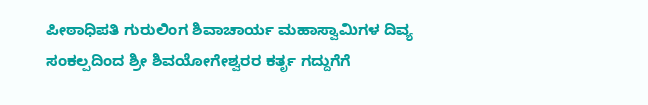ಪೀಠಾಧಿಪತಿ ಗುರುಲಿಂಗ ಶಿವಾಚಾರ್ಯ ಮಹಾಸ್ವಾಮಿಗಳ ದಿವ್ಯ ಸಂಕಲ್ಪದಿಂದ ಶ್ರೀ ಶಿವಯೋಗೇಶ್ವರರ ಕರ್ತೃ ಗದ್ದುಗೆಗೆ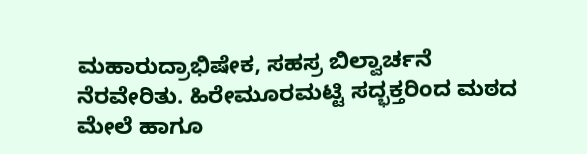ಮಹಾರುದ್ರಾಭಿಷೇಕ, ಸಹಸ್ರ ಬಿಲ್ವಾರ್ಚನೆ ನೆರವೇರಿತು. ಹಿರೇಮೂರಮಟ್ಟಿ ಸದ್ಭಕ್ತರಿಂದ ಮಠದ ಮೇಲೆ ಹಾಗೂ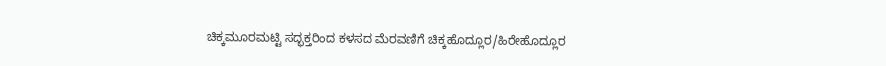ಚಿಕ್ಕಮೂರಮಟ್ಟಿ ಸದ್ಭಕ್ತರಿಂದ ಕಳಸದ ಮೆರವಣಿಗೆ ಚಿಕ್ಕಹೊದ್ಲೂರ/ಹಿರೇಹೊದ್ಲೂರ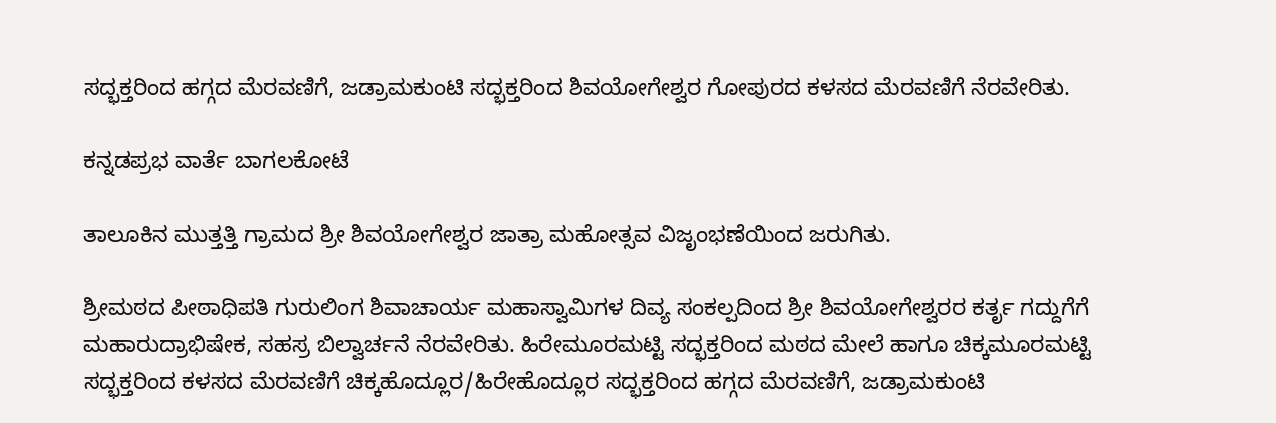ಸದ್ಭಕ್ತರಿಂದ ಹಗ್ಗದ ಮೆರವಣಿಗೆ, ಜಡ್ರಾಮಕುಂಟಿ ಸದ್ಭಕ್ತರಿಂದ ಶಿವಯೋಗೇಶ್ವರ ಗೋಪುರದ ಕಳಸದ ಮೆರವಣಿಗೆ ನೆರವೇರಿತು.

ಕನ್ನಡಪ್ರಭ ವಾರ್ತೆ ಬಾಗಲಕೋಟೆ

ತಾಲೂಕಿನ ಮುತ್ತತ್ತಿ ಗ್ರಾಮದ ಶ್ರೀ ಶಿವಯೋಗೇಶ್ವರ ಜಾತ್ರಾ ಮಹೋತ್ಸವ ವಿಜೃಂಭಣೆಯಿಂದ ಜರುಗಿತು.

ಶ್ರೀಮಠದ ಪೀಠಾಧಿಪತಿ ಗುರುಲಿಂಗ ಶಿವಾಚಾರ್ಯ ಮಹಾಸ್ವಾಮಿಗಳ ದಿವ್ಯ ಸಂಕಲ್ಪದಿಂದ ಶ್ರೀ ಶಿವಯೋಗೇಶ್ವರರ ಕರ್ತೃ ಗದ್ದುಗೆಗೆ ಮಹಾರುದ್ರಾಭಿಷೇಕ, ಸಹಸ್ರ ಬಿಲ್ವಾರ್ಚನೆ ನೆರವೇರಿತು. ಹಿರೇಮೂರಮಟ್ಟಿ ಸದ್ಭಕ್ತರಿಂದ ಮಠದ ಮೇಲೆ ಹಾಗೂ ಚಿಕ್ಕಮೂರಮಟ್ಟಿ ಸದ್ಭಕ್ತರಿಂದ ಕಳಸದ ಮೆರವಣಿಗೆ ಚಿಕ್ಕಹೊದ್ಲೂರ/ಹಿರೇಹೊದ್ಲೂರ ಸದ್ಭಕ್ತರಿಂದ ಹಗ್ಗದ ಮೆರವಣಿಗೆ, ಜಡ್ರಾಮಕುಂಟಿ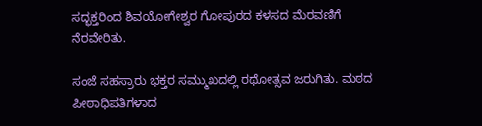ಸದ್ಭಕ್ತರಿಂದ ಶಿವಯೋಗೇಶ್ವರ ಗೋಪುರದ ಕಳಸದ ಮೆರವಣಿಗೆ ನೆರವೇರಿತು.

ಸಂಜೆ ಸಹಸ್ರಾರು ಭಕ್ತರ ಸಮ್ಮುಖದಲ್ಲಿ ರಥೋತ್ಸವ ಜರುಗಿತು. ಮಠದ ಪೀಠಾಧಿಪತಿಗಳಾದ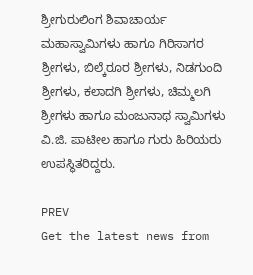ಶ್ರೀಗುರುಲಿಂಗ ಶಿವಾಚಾರ್ಯ ಮಹಾಸ್ವಾಮಿಗಳು ಹಾಗೂ ಗಿರಿಸಾಗರ ಶ್ರೀಗಳು, ಬಿಲ್ಕೆರೂರ ಶ್ರೀಗಳು, ನಿಡಗುಂದಿ ಶ್ರೀಗಳು, ಕಲಾದಗಿ ಶ್ರೀಗಳು, ಚಿಮ್ಮಲಗಿ ಶ್ರೀಗಳು ಹಾಗೂ ಮಂಜುನಾಥ ಸ್ವಾಮಿಗಳು ವಿ.ಜಿ. ಪಾಟೀಲ ಹಾಗೂ ಗುರು ಹಿರಿಯರು ಉಪಸ್ಥಿತರಿದ್ದರು.

PREV
Get the latest news from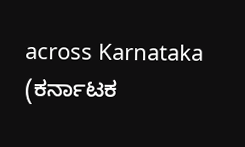across Karnataka (ಕರ್ನಾಟಕ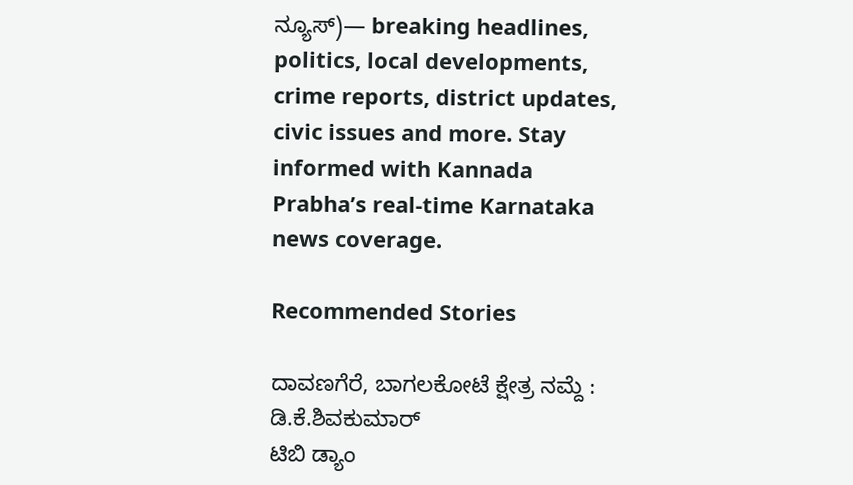ನ್ಯೂಸ್)— breaking headlines, politics, local developments, crime reports, district updates, civic issues and more. Stay informed with Kannada Prabha’s real‑time Karnataka news coverage.

Recommended Stories

ದಾವಣಗೆರೆ, ಬಾಗಲಕೋಟೆ ಕ್ಷೇತ್ರ ನಮ್ದೆ : ಡಿ.ಕೆ.ಶಿವಕುಮಾರ್‌
ಟಿಬಿ ಡ್ಯಾಂ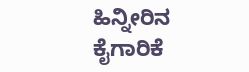ಹಿನ್ನೀರಿನ ಕೈಗಾರಿಕೆ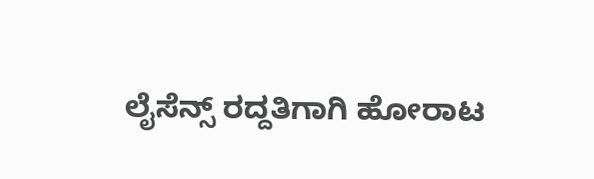ಲೈಸೆನ್ಸ್‌ ರದ್ದತಿಗಾಗಿ ಹೋರಾಟ